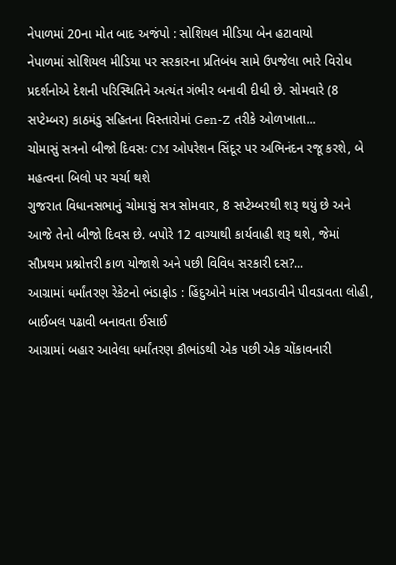નેપાળમાં 20ના મોત બાદ અજંપો : સોશિયલ મીડિયા બેન હટાવાયો
નેપાળમાં સોશિયલ મીડિયા પર સરકારના પ્રતિબંધ સામે ઉપજેલા ભારે વિરોધ પ્રદર્શનોએ દેશની પરિસ્થિતિને અત્યંત ગંભીર બનાવી દીધી છે. સોમવારે (8 સપ્ટેમ્બર) કાઠમંડુ સહિતના વિસ્તારોમાં Gen-Z તરીકે ઓળખાતા...
ચોમાસું સત્રનો બીજો દિવસઃ CM ઓપરેશન સિંદૂર પર અભિનંદન રજૂ કરશે, બે મહત્વના બિલો પર ચર્ચા થશે
ગુજરાત વિધાનસભાનું ચોમાસું સત્ર સોમવાર, 8 સપ્ટેમ્બરથી શરૂ થયું છે અને આજે તેનો બીજો દિવસ છે. બપોરે 12 વાગ્યાથી કાર્યવાહી શરૂ થશે, જેમાં સૌપ્રથમ પ્રશ્નોત્તરી કાળ યોજાશે અને પછી વિવિધ સરકારી દસ?...
આગ્રામાં ધર્માંતરણ રેકેટનો ભંડાફોડ : હિંદુઓને માંસ ખવડાવીને પીવડાવતા લોહી, બાઈબલ પઢાવી બનાવતા ઈસાઈ
આગ્રામાં બહાર આવેલા ધર્માંતરણ કૌભાંડથી એક પછી એક ચોંકાવનારી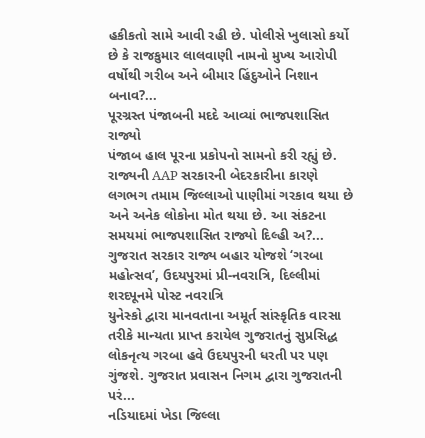હકીકતો સામે આવી રહી છે. પોલીસે ખુલાસો કર્યો છે કે રાજકુમાર લાલવાણી નામનો મુખ્ય આરોપી વર્ષોથી ગરીબ અને બીમાર હિંદુઓને નિશાન બનાવ?...
પૂરગ્રસ્ત પંજાબની મદદે આવ્યાં ભાજપશાસિત રાજ્યો
પંજાબ હાલ પૂરના પ્રકોપનો સામનો કરી રહ્યું છે. રાજ્યની AAP સરકારની બેદરકારીના કારણે લગભગ તમામ જિલ્લાઓ પાણીમાં ગરકાવ થયા છે અને અનેક લોકોના મોત થયા છે. આ સંકટના સમયમાં ભાજપશાસિત રાજ્યો દિલ્હી અ?...
ગુજરાત સરકાર રાજ્ય બહાર યોજશે ‘ગરબા મહોત્સવ’, ઉદયપુરમાં પ્રી-નવરાત્રિ, દિલ્લીમાં શરદપૂનમે પોસ્ટ નવરાત્રિ
યુનેસ્કો દ્વારા માનવતાના અમૂર્ત સાંસ્કૃતિક વારસા તરીકે માન્યતા પ્રાપ્ત કરાયેલ ગુજરાતનું સુપ્રસિદ્ધ લોકનૃત્ય ગરબા હવે ઉદયપુરની ધરતી પર પણ ગુંજશે. ગુજરાત પ્રવાસન નિગમ દ્વારા ગુજરાતની પરં...
નડિયાદમાં ખેડા જિલ્લા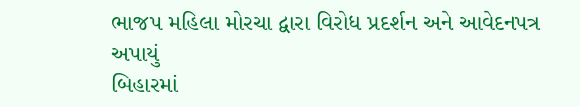ભાજપ મહિલા મોરચા દ્વારા વિરોધ પ્રદર્શન અને આવેદનપત્ર અપાયું
બિહારમાં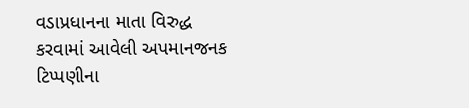વડાપ્રધાનના માતા વિરુદ્ધ કરવામાં આવેલી અપમાનજનક ટિપ્પણીના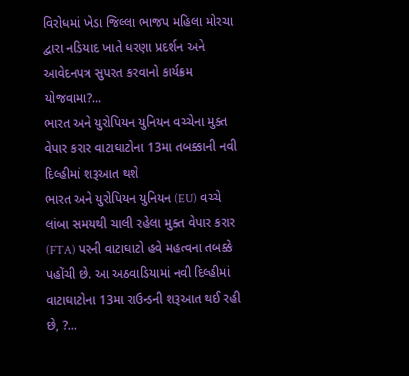વિરોધમાં ખેડા જિલ્લા ભાજપ મહિલા મોરચા દ્વારા નડિયાદ ખાતે ધરણા પ્રદર્શન અને આવેદનપત્ર સુપરત કરવાનો કાર્યક્રમ યોજવામા?...
ભારત અને યુરોપિયન યુનિયન વચ્ચેના મુક્ત વેપાર કરાર વાટાઘાટોના 13મા તબક્કાની નવી દિલ્હીમાં શરૂઆત થશે
ભારત અને યુરોપિયન યુનિયન (EU) વચ્ચે લાંબા સમયથી ચાલી રહેલા મુક્ત વેપાર કરાર (FTA) પરની વાટાઘાટો હવે મહત્વના તબક્કે પહોંચી છે. આ અઠવાડિયામાં નવી દિલ્હીમાં વાટાઘાટોના 13મા રાઉન્ડની શરૂઆત થઈ રહી છે, ?...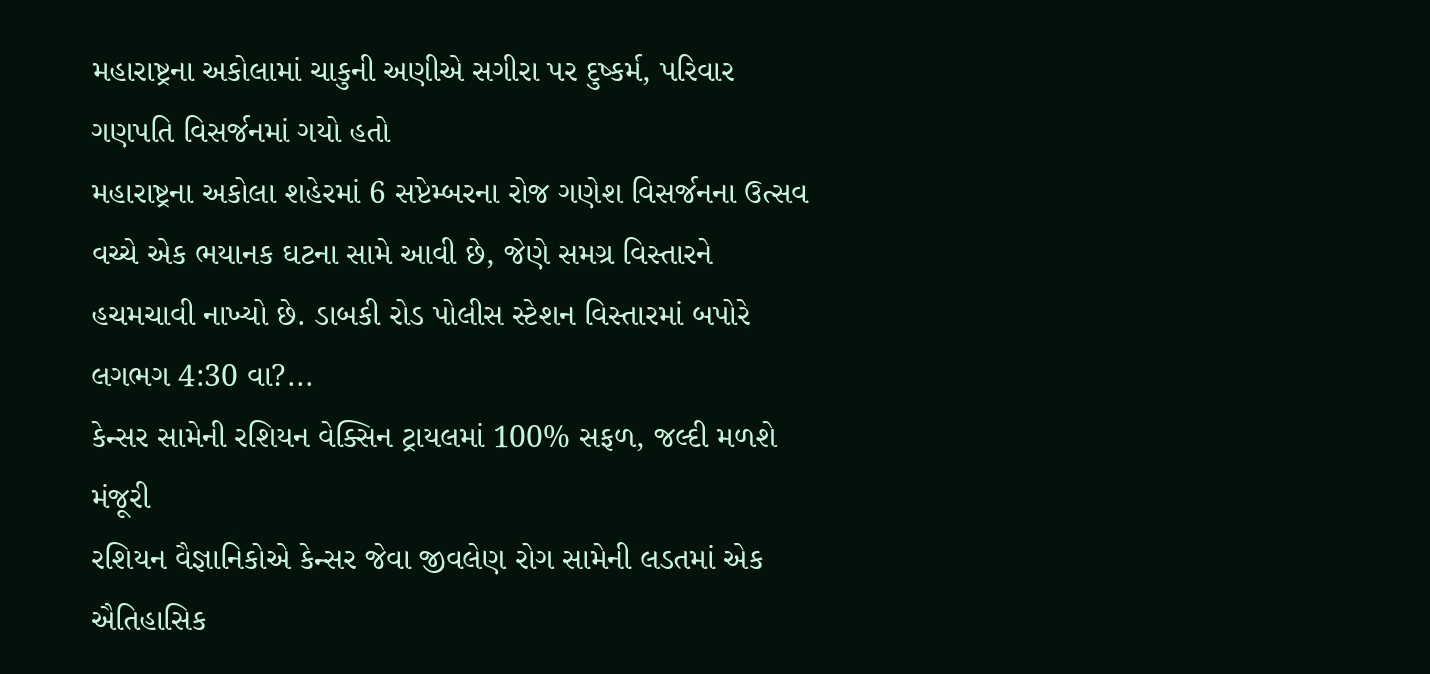મહારાષ્ટ્રના અકોલામાં ચાકુની અણીએ સગીરા પર દુષ્કર્મ, પરિવાર ગણપતિ વિસર્જનમાં ગયો હતો
મહારાષ્ટ્રના અકોલા શહેરમાં 6 સપ્ટેમ્બરના રોજ ગણેશ વિસર્જનના ઉત્સવ વચ્ચે એક ભયાનક ઘટના સામે આવી છે, જેણે સમગ્ર વિસ્તારને હચમચાવી નાખ્યો છે. ડાબકી રોડ પોલીસ સ્ટેશન વિસ્તારમાં બપોરે લગભગ 4:30 વા?...
કેન્સર સામેની રશિયન વેક્સિન ટ્રાયલમાં 100% સફળ, જલ્દી મળશે મંજૂરી
રશિયન વૈજ્ઞાનિકોએ કેન્સર જેવા જીવલેણ રોગ સામેની લડતમાં એક ઐતિહાસિક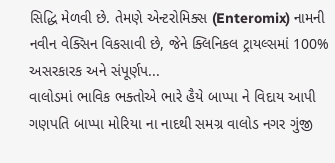સિદ્ધિ મેળવી છે. તેમણે એન્ટરોમિક્સ (Enteromix) નામની નવીન વેક્સિન વિકસાવી છે, જેને ક્લિનિકલ ટ્રાયલ્સમાં 100% અસરકારક અને સંપૂર્ણપ...
વાલોડમાં ભાવિક ભક્તોએ ભારે હૈયે બાપ્પા ને વિદાય આપી
ગણપતિ બાપ્પા મોરિયા ના નાદથી સમગ્ર વાલોડ નગર ગુંજી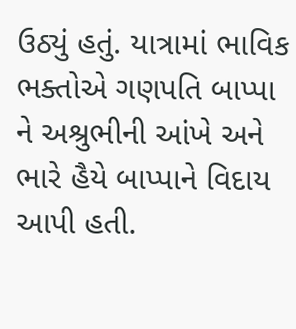ઉઠ્યું હતું. યાત્રામાં ભાવિક ભક્તોએ ગણપતિ બાપ્પા ને અશ્રુભીની આંખે અને ભારે હૈયે બાપ્પાને વિદાય આપી હતી.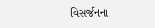વિસર્જનના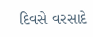દિવસે વરસાદે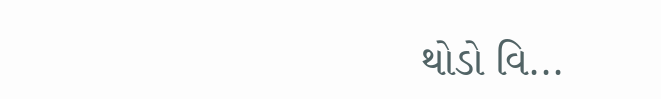થોડો વિ...